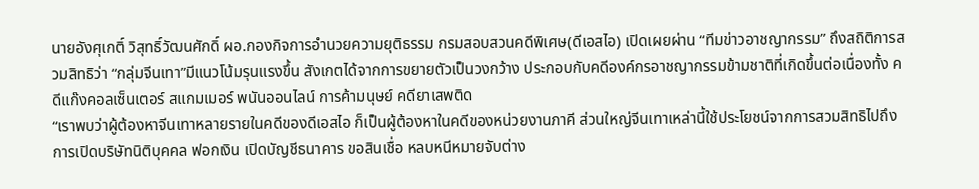นายอังศุเกติ์ วิสุทธิ์วัฒนศักดิ์ ผอ.กองกิจการอำนวยความยุติธรรม กรมสอบสวนคดีพิเศษ(ดีเอสไอ) เปิดเผยผ่าน “ทีมข่าวอาชญากรรม” ถึงสถิติการสวมสิทธิว่า “กลุ่มจีนเทา”มีแนวโน้มรุนแรงขึ้น สังเกตได้จากการขยายตัวเป็นวงกว้าง ประกอบกับคดีองค์กรอาชญากรรมข้ามชาติที่เกิดขึ้นต่อเนื่องทั้ง คดีแก๊งคอลเซ็นเตอร์ สแกมเมอร์ พนันออนไลน์ การค้ามนุษย์ คดียาเสพติด
“เราพบว่าผู้ต้องหาจีนเทาหลายรายในคดีของดีเอสไอ ก็เป็นผู้ต้องหาในคดีของหน่วยงานภาคี ส่วนใหญ่จีนเทาเหล่านี้ใช้ประโยชน์จากการสวมสิทธิไปถึงการเปิดบริษัทนิติบุคคล ฟอกเงิน เปิดบัญชีธนาคาร ขอสินเชื่อ หลบหนีหมายจับต่าง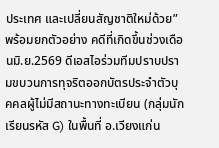ประเทศ และเปลี่ยนสัญชาติใหม่ด้วย”
พร้อมยกตัวอย่าง คดีที่เกิดขึ้นช่วงเดือนมิ.ย.2569 ดีเอสไอร่วมทีมปราบปรามขบวนการทุจริตออกบัตรประจำตัวบุคคลผู้ไม่มีสถานะทางทะเบียน (กลุ่มนักเรียนรหัส G) ในพื้นที่ อ.เวียงแก่น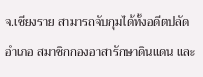จ.เชียงราย สามารถจับกุมได้ทั้งอดีตปลัดอำเภอ สมาชิกกองอาสารักษาดินแดน และ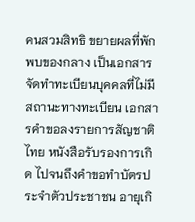คนสวมสิทธิ ขยายผลที่พักพบของกลาง เป็นเอกสารจัดทำทะเบียนบุคคลที่ไม่มีสถานะทางทะเบียน เอกสารคำขอลงรายการสัญชาติไทย หนังสือรับรองการเกิด ไปจนถึงคำขอทำบัตรประจำตัวประชาชน อายุเกิ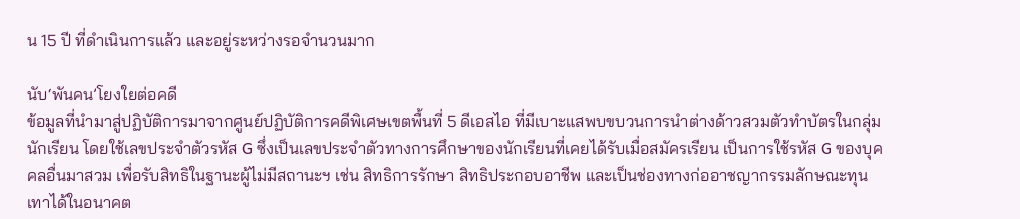น 15 ปี ที่ดำเนินการแล้ว และอยู่ระหว่างรอจำนวนมาก

นับ‘พันคน’โยงใยต่อคดี
ข้อมูลที่นำมาสู่ปฏิบัติการมาจากศูนย์ปฏิบัติการคดีพิเศษเขตพื้นที่ 5 ดีเอสไอ ที่มีเบาะแสพบขบวนการนำต่างด้าวสวมตัวทำบัตรในกลุ่มนักเรียน โดยใช้เลขประจำตัวรหัส G ซึ่งเป็นเลขประจำตัวทางการศึกษาของนักเรียนที่เคยได้รับเมื่อสมัครเรียน เป็นการใช้รหัส G ของบุคคลอื่นมาสวม เพื่อรับสิทธิในฐานะผู้ไม่มีสถานะฯ เช่น สิทธิการรักษา สิทธิประกอบอาชีพ และเป็นช่องทางก่ออาชญากรรมลักษณะทุนเทาได้ในอนาคต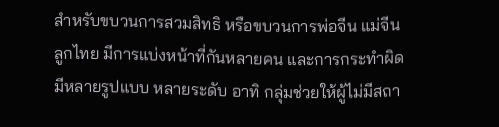สำหรับขบวนการสวมสิทธิ หรือขบวนการพ่อจีน แม่จีน ลูกไทย มีการแบ่งหน้าที่กันหลายคน และการกระทำผิดมีหลายรูปแบบ หลายระดับ อาทิ กลุ่มช่วยให้ผู้ไม่มีสถา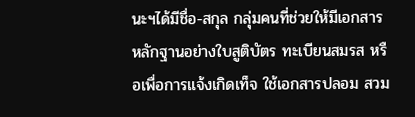นะฯได้มีชื่อ-สกุล กลุ่มคนที่ช่วยให้มีเอกสารหลักฐานอย่างใบสูติบัตร ทะเบียนสมรส หรือเพื่อการแจ้งเกิดเท็จ ใช้เอกสารปลอม สวม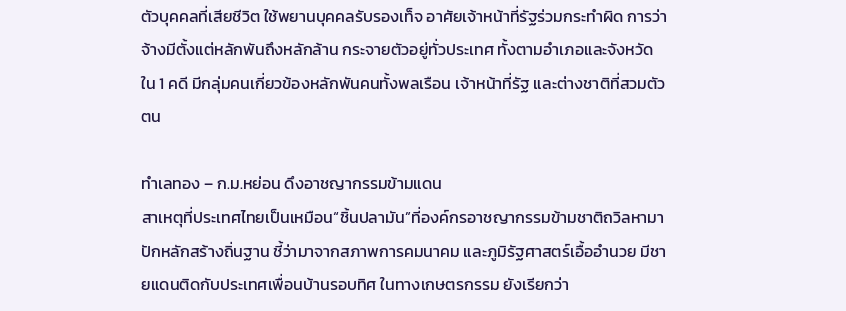ตัวบุคคลที่เสียชีวิต ใช้พยานบุคคลรับรองเท็จ อาศัยเจ้าหน้าที่รัฐร่วมกระทำผิด การว่าจ้างมีตั้งแต่หลักพันถึงหลักล้าน กระจายตัวอยู่ทั่วประเทศ ทั้งตามอำเภอและจังหวัด ใน 1 คดี มีกลุ่มคนเกี่ยวข้องหลักพันคนทั้งพลเรือน เจ้าหน้าที่รัฐ และต่างชาติที่สวมตัวตน

ทำเลทอง – ก.ม.หย่อน ดึงอาชญากรรมข้ามแดน
สาเหตุที่ประเทศไทยเป็นเหมือน“ชิ้นปลามัน”ที่องค์กรอาชญากรรมข้ามชาติถวิลหามาปักหลักสร้างถิ่นฐาน ชี้ว่ามาจากสภาพการคมนาคม และภูมิรัฐศาสตร์เอื้ออำนวย มีชายแดนติดกับประเทศเพื่อนบ้านรอบทิศ ในทางเกษตรกรรม ยังเรียกว่า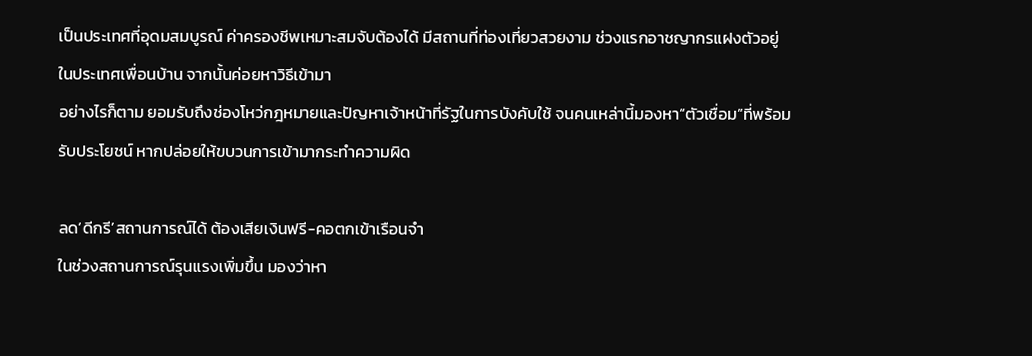เป็นประเทศที่อุดมสมบูรณ์ ค่าครองชีพเหมาะสมจับต้องได้ มีสถานที่ท่องเที่ยวสวยงาม ช่วงแรกอาชญากรแฝงตัวอยู่ในประเทศเพื่อนบ้าน จากนั้นค่อยหาวิธีเข้ามา
อย่างไรก็ตาม ยอมรับถึงช่องโหว่กฎหมายและปัญหาเจ้าหน้าที่รัฐในการบังคับใช้ จนคนเหล่านี้มองหา“ตัวเชื่อม”ที่พร้อมรับประโยชน์ หากปล่อยให้ขบวนการเข้ามากระทำความผิด

ลด‘ดีกรี’สถานการณ์ได้ ต้องเสียเงินฟรี-คอตกเข้าเรือนจำ
ในช่วงสถานการณ์รุนแรงเพิ่มขึ้น มองว่าหา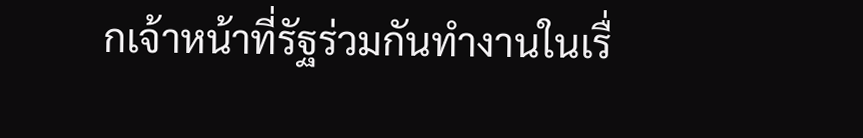กเจ้าหน้าที่รัฐร่วมกันทำงานในเรื่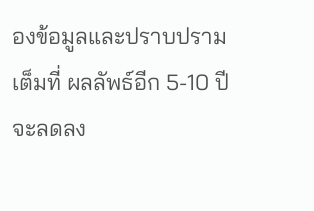องข้อมูลและปราบปรามเต็มที่ ผลลัพธ์อีก 5-10 ปี จะลดลง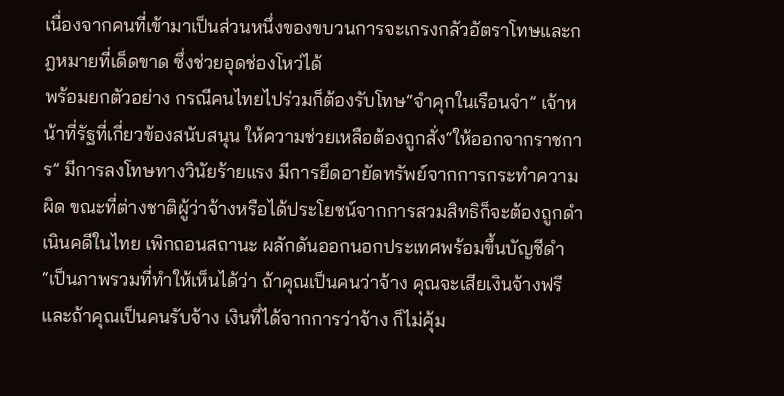เนื่องจากคนที่เข้ามาเป็นส่วนหนึ่งของขบวนการจะเกรงกลัวอัตราโทษและกฎหมายที่เด็ดขาด ซึ่งช่วยอุดช่องโหว่ได้
พร้อมยกตัวอย่าง กรณีคนไทยไปร่วมก็ต้องรับโทษ“จำคุกในเรือนจำ” เจ้าหน้าที่รัฐที่เกี่ยวข้องสนับสนุน ให้ความช่วยเหลือต้องถูกสั่ง“ให้ออกจากราชการ” มีการลงโทษทางวินัยร้ายแรง มีการยึดอายัดทรัพย์จากการกระทำความผิด ขณะที่ต่างชาติผู้ว่าจ้างหรือได้ประโยชน์จากการสวมสิทธิก็จะต้องถูกดำเนินคดีในไทย เพิกถอนสถานะ ผลักดันออกนอกประเทศพร้อมขึ้นบัญชีดำ
“เป็นภาพรวมที่ทำให้เห็นได้ว่า ถ้าคุณเป็นคนว่าจ้าง คุณจะเสียเงินจ้างฟรี และถ้าคุณเป็นคนรับจ้าง เงินที่ได้จากการว่าจ้าง ก็ไม่คุ้ม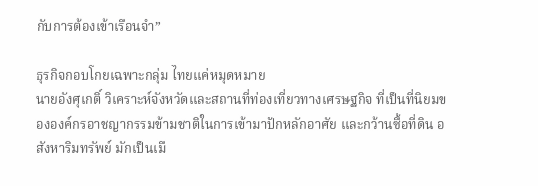กับการต้องเข้าเรือนจำ”

ธุรกิจกอบโกยเฉพาะกลุ่ม ไทยแค่หมุดหมาย
นายอังศุเกติ์ วิเคราะห์จังหวัดและสถานที่ท่องเที่ยวทางเศรษฐกิจ ที่เป็นที่นิยมขององค์กรอาชญากรรมข้ามชาติในการเข้ามาปักหลักอาศัย และกว้านซื้อที่ดิน อสังหาริมทรัพย์ มักเป็นเมื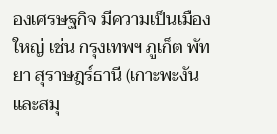องเศรษฐกิจ มีความเป็นเมืองใหญ่ เช่น กรุงเทพฯ ภูเก็ต พัทยา สุราษฎร์ธานี (เกาะพะงันและสมุ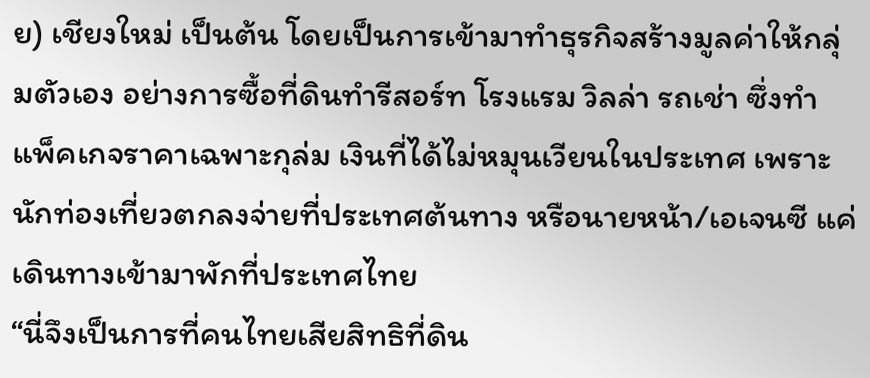ย) เชียงใหม่ เป็นต้น โดยเป็นการเข้ามาทำธุรกิจสร้างมูลค่าให้กลุ่มตัวเอง อย่างการซื้อที่ดินทำรีสอร์ท โรงแรม วิลล่า รถเช่า ซึ่งทำแพ็คเกจราคาเฉพาะกุล่ม เงินที่ได้ไม่หมุนเวียนในประเทศ เพราะนักท่องเที่ยวตกลงจ่ายที่ประเทศต้นทาง หรือนายหน้า/เอเจนซี แค่เดินทางเข้ามาพักที่ประเทศไทย
“นี่จึงเป็นการที่คนไทยเสียสิทธิที่ดิน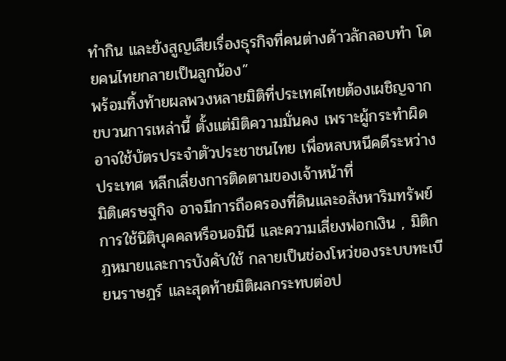ทำกิน และยังสูญเสียเรื่องธุรกิจที่คนต่างด้าวลักลอบทำ โดยคนไทยกลายเป็นลูกน้อง”
พร้อมทิ้งท้ายผลพวงหลายมิติที่ประเทศไทยต้องเผชิญจากขบวนการเหล่านี้ ตั้งแต่มิติความมั่นคง เพราะผู้กระทำผิดอาจใช้บัตรประจำตัวประชาชนไทย เพื่อหลบหนีคดีระหว่างประเทศ หลีกเลี่ยงการติดตามของเจ้าหน้าที่
มิติเศรษฐกิจ อาจมีการถือครองที่ดินและอสังหาริมทรัพย์ การใช้นิติบุคคลหรือนอมินี และความเสี่ยงฟอกเงิน , มิติกฎหมายและการบังคับใช้ กลายเป็นช่องโหว่ของระบบทะเบียนราษฎร์ และสุดท้ายมิติผลกระทบต่อป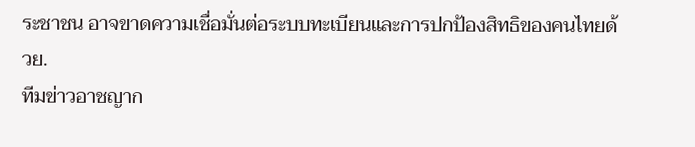ระชาชน อาจขาดความเชื่อมั่นต่อระบบทะเบียนและการปกป้องสิทธิของคนไทยด้วย.
ทีมข่าวอาชญาก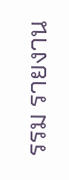รรม รายงาน